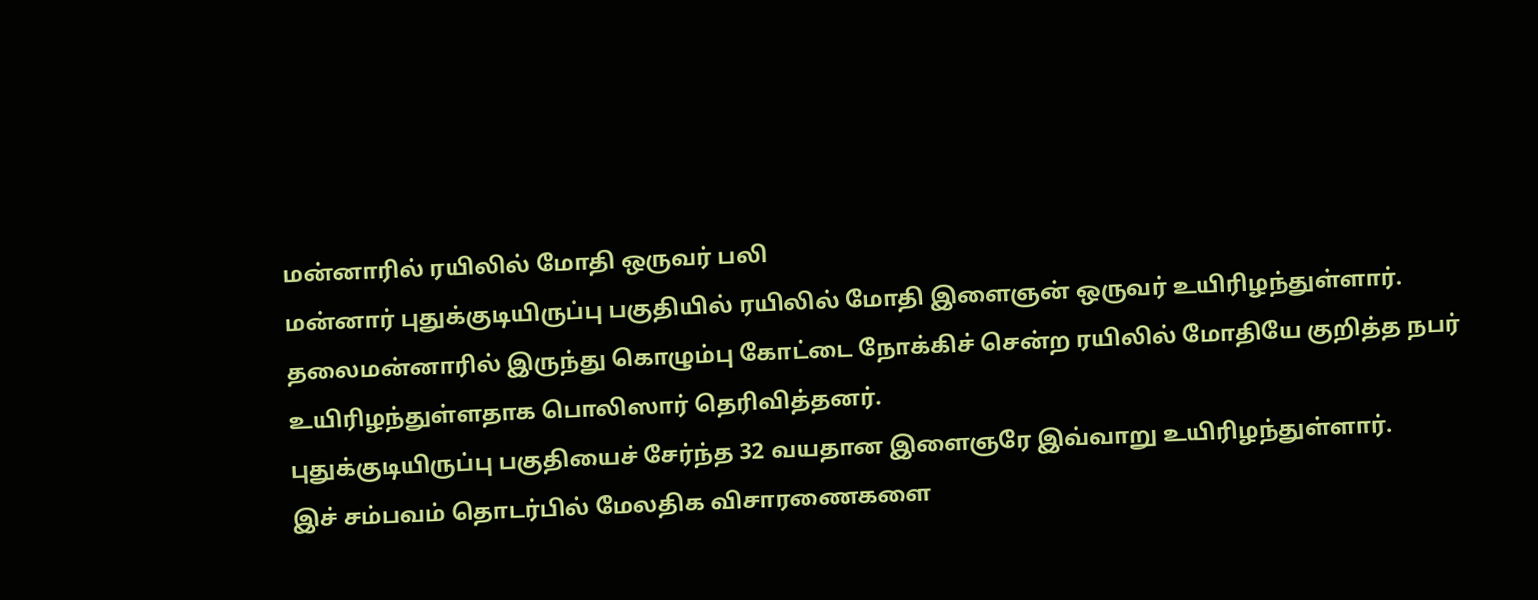மன்னாரில் ரயிலில் மோதி ஒருவர் பலி
மன்னார் புதுக்குடியிருப்பு பகுதியில் ரயிலில் மோதி இளைஞன் ஒருவர் உயிரிழந்துள்ளார்.
தலைமன்னாரில் இருந்து கொழும்பு கோட்டை நோக்கிச் சென்ற ரயிலில் மோதியே குறித்த நபர் உயிரிழந்துள்ளதாக பொலிஸார் தெரிவித்தனர்.
புதுக்குடியிருப்பு பகுதியைச் சேர்ந்த 32 வயதான இளைஞரே இவ்வாறு உயிரிழந்துள்ளார்.
இச் சம்பவம் தொடர்பில் மேலதிக விசாரணைகளை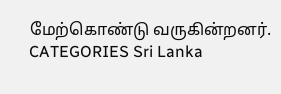மேற்கொண்டு வருகின்றனர்.
CATEGORIES Sri Lanka